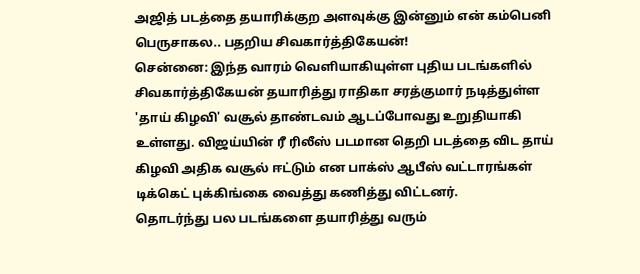அஜித் படத்தை தயாரிக்குற அளவுக்கு இன்னும் என் கம்பெனி பெருசாகல.. பதறிய சிவகார்த்திகேயன்!
சென்னை: இந்த வாரம் வெளியாகியுள்ள புதிய படங்களில் சிவகார்த்திகேயன் தயாரித்து ராதிகா சரத்குமார் நடித்துள்ள 'தாய் கிழவி' வசூல் தாண்டவம் ஆடப்போவது உறுதியாகி உள்ளது. விஜய்யின் ரீ ரிலீஸ் படமான தெறி படத்தை விட தாய் கிழவி அதிக வசூல் ஈட்டும் என பாக்ஸ் ஆபீஸ் வட்டாரங்கள் டிக்கெட் புக்கிங்கை வைத்து கணித்து விட்டனர்.
தொடர்ந்து பல படங்களை தயாரித்து வரும்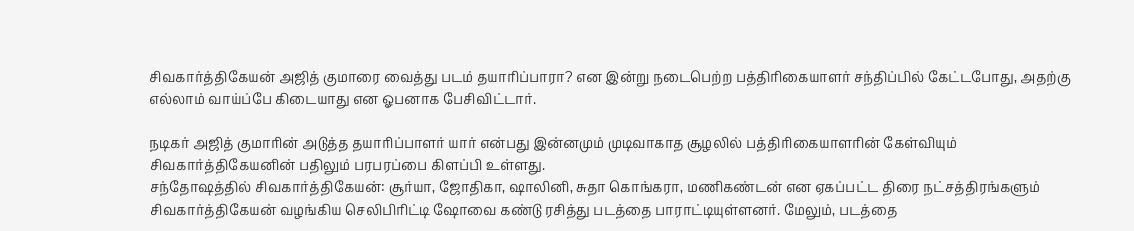சிவகார்த்திகேயன் அஜித் குமாரை வைத்து படம் தயாரிப்பாரா? என இன்று நடைபெற்ற பத்திரிகையாளர் சந்திப்பில் கேட்டபோது, அதற்கு எல்லாம் வாய்ப்பே கிடையாது என ஓபனாக பேசிவிட்டார்.

நடிகர் அஜித் குமாரின் அடுத்த தயாரிப்பாளர் யார் என்பது இன்னமும் முடிவாகாத சூழலில் பத்திரிகையாளரின் கேள்வியும் சிவகார்த்திகேயனின் பதிலும் பரபரப்பை கிளப்பி உள்ளது.
சந்தோஷத்தில் சிவகார்த்திகேயன்: சூர்யா, ஜோதிகா, ஷாலினி, சுதா கொங்கரா, மணிகண்டன் என ஏகப்பட்ட திரை நட்சத்திரங்களும் சிவகார்த்திகேயன் வழங்கிய செலிபிரிட்டி ஷோவை கண்டு ரசித்து படத்தை பாராட்டியுள்ளனர். மேலும், படத்தை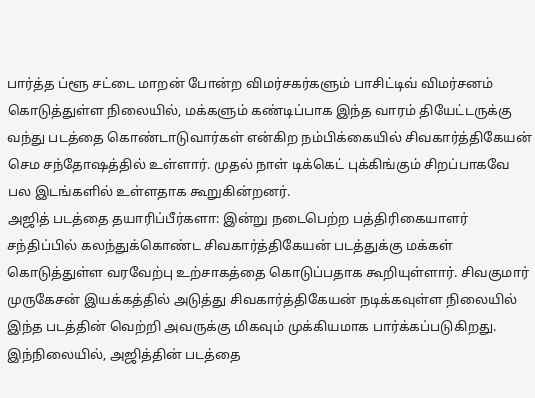பார்த்த ப்ளூ சட்டை மாறன் போன்ற விமர்சகர்களும் பாசிட்டிவ் விமர்சனம் கொடுத்துள்ள நிலையில், மக்களும் கண்டிப்பாக இந்த வாரம் தியேட்டருக்கு வந்து படத்தை கொண்டாடுவார்கள் என்கிற நம்பிக்கையில் சிவகார்த்திகேயன் செம சந்தோஷத்தில் உள்ளார். முதல் நாள் டிக்கெட் புக்கிங்கும் சிறப்பாகவே பல இடங்களில் உள்ளதாக கூறுகின்றனர்.
அஜித் படத்தை தயாரிப்பீர்களா: இன்று நடைபெற்ற பத்திரிகையாளர் சந்திப்பில் கலந்துக்கொண்ட சிவகார்த்திகேயன் படத்துக்கு மக்கள் கொடுத்துள்ள வரவேற்பு உற்சாகத்தை கொடுப்பதாக கூறியுள்ளார். சிவகுமார் முருகேசன் இயக்கத்தில் அடுத்து சிவகார்த்திகேயன் நடிக்கவுள்ள நிலையில் இந்த படத்தின் வெற்றி அவருக்கு மிகவும் முக்கியமாக பார்க்கப்படுகிறது. இந்நிலையில், அஜித்தின் படத்தை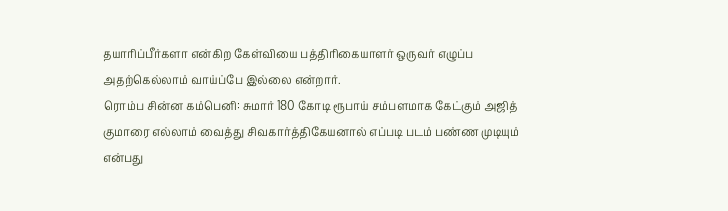தயாரிப்பீர்களா என்கிற கேள்வியை பத்திரிகையாளர் ஒருவர் எழுப்ப அதற்கெல்லாம் வாய்ப்பே இல்லை என்றார்.
ரொம்ப சின்ன கம்பெனி: சுமார் 180 கோடி ரூபாய் சம்பளமாக கேட்கும் அஜித் குமாரை எல்லாம் வைத்து சிவகார்த்திகேயனால் எப்படி படம் பண்ண முடியும் என்பது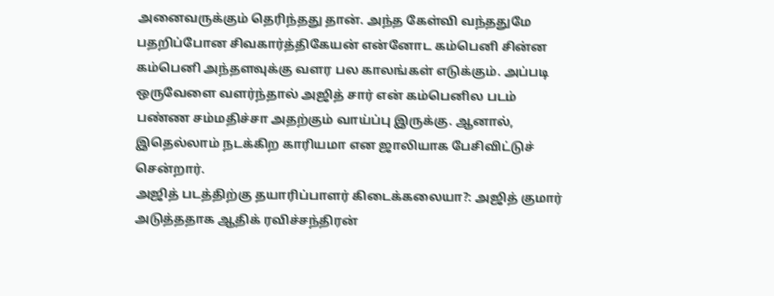அனைவருக்கும் தெரிந்தது தான். அந்த கேள்வி வந்ததுமே பதறிப்போன சிவகார்த்திகேயன் என்னோட கம்பெனி சின்ன கம்பெனி அந்தளவுக்கு வளர பல காலங்கள் எடுக்கும். அப்படி ஒருவேளை வளர்ந்தால் அஜித் சார் என் கம்பெனில படம் பண்ண சம்மதிச்சா அதற்கும் வாய்ப்பு இருக்கு. ஆனால், இதெல்லாம் நடக்கிற காரியமா என ஜாலியாக பேசிவிட்டுச் சென்றார்.
அஜித் படத்திற்கு தயாரிப்பாளர் கிடைக்கலையா?: அஜித் குமார் அடுத்ததாக ஆதிக் ரவிச்சந்திரன்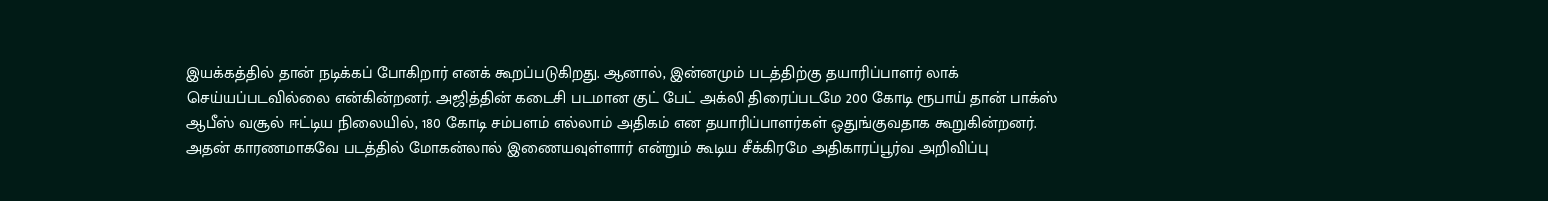இயக்கத்தில் தான் நடிக்கப் போகிறார் எனக் கூறப்படுகிறது. ஆனால், இன்னமும் படத்திற்கு தயாரிப்பாளர் லாக் செய்யப்படவில்லை என்கின்றனர். அஜித்தின் கடைசி படமான குட் பேட் அக்லி திரைப்படமே 200 கோடி ரூபாய் தான் பாக்ஸ் ஆபீஸ் வசூல் ஈட்டிய நிலையில், 180 கோடி சம்பளம் எல்லாம் அதிகம் என தயாரிப்பாளர்கள் ஒதுங்குவதாக கூறுகின்றனர். அதன் காரணமாகவே படத்தில் மோகன்லால் இணையவுள்ளார் என்றும் கூடிய சீக்கிரமே அதிகாரப்பூர்வ அறிவிப்பு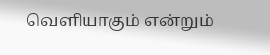வெளியாகும் என்றும்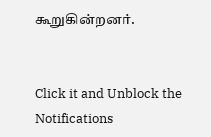கூறுகின்றனர்.


Click it and Unblock the Notifications